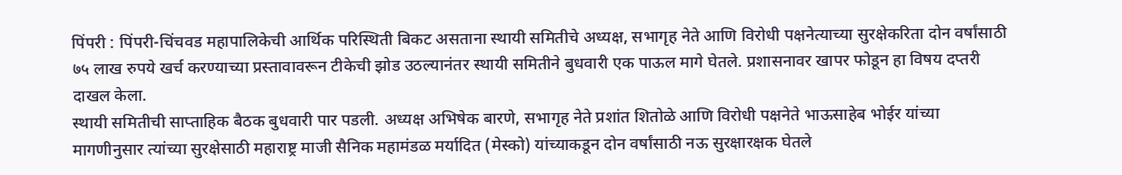पिंपरी : पिंपरी-चिंचवड महापालिकेची आर्थिक परिस्थिती बिकट असताना स्थायी समितीचे अध्यक्ष, सभागृह नेते आणि विरोधी पक्षनेत्याच्या सुरक्षेकरिता दोन वर्षांसाठी ७५ लाख रुपये खर्च करण्याच्या प्रस्तावावरून टीकेची झोड उठल्यानंतर स्थायी समितीने बुधवारी एक पाऊल मागे घेतले. प्रशासनावर खापर फोडून हा विषय दप्तरी दाखल केला.
स्थायी समितीची साप्ताहिक बैठक बुधवारी पार पडली. अध्यक्ष अभिषेक बारणे, सभागृह नेते प्रशांत शितोळे आणि विरोधी पक्षनेते भाऊसाहेब भोईर यांच्या मागणीनुसार त्यांच्या सुरक्षेसाठी महाराष्ट्र माजी सैनिक महामंडळ मर्यादित (मेस्को) यांच्याकडून दोन वर्षांसाठी नऊ सुरक्षारक्षक घेतले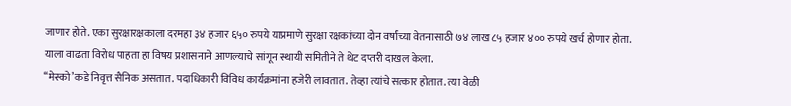जाणार होते. एका सुरक्षारक्षकाला दरमहा ३४ हजार ६५० रुपये याप्रमाणे सुरक्षा रक्षकांच्या दोन वर्षांच्या वेतनासाठी ७४ लाख ८५ हजार ४०० रुपये खर्च होणार होता. याला वाढता विरोध पाहता हा विषय प्रशासनाने आणल्याचे सांगून स्थायी समितीने ते थेट दप्तरी दाखल केला.
‘‘मेस्को’कडे निवृत्त सैनिक असतात. पदाधिकारी विविध कार्यक्रमांना हजेरी लावतात. तेव्हा त्यांचे सत्कार होतात. त्या वेळी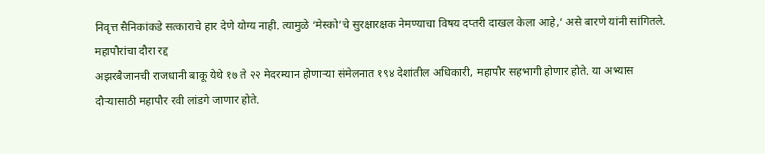निवृत्त सैनिकांकडे सत्काराचे हार देणे योग्य नाही. त्यामुळे ‘मेस्को’चे सुरक्षारक्षक नेमण्याचा विषय दप्तरी दाखल केला आहे,’ असे बारणे यांनी सांगितले.
महापौरांचा दौरा रद्द
अझरबैजानची राजधानी बाकू येथे १७ ते २२ मेदरम्यान होणाऱ्या संमेलनात १९४ देशांतील अधिकारी, महापौर सहभागी होणार होते. या अभ्यास दौऱ्यासाठी महापौर रवी लांडगे जाणार होते.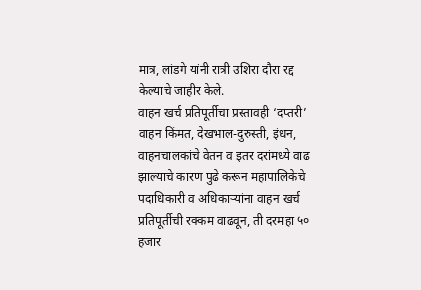मात्र, लांडगे यांनी रात्री उशिरा दौरा रद्द केल्याचे जाहीर केले.
वाहन खर्च प्रतिपूर्तीचा प्रस्तावही ‘दप्तरी’
वाहन किंमत, देखभाल-दुरुस्ती, इंधन, वाहनचालकांचे वेतन व इतर दरांमध्ये वाढ झाल्याचे कारण पुढे करून महापालिकेचे पदाधिकारी व अधिकाऱ्यांना वाहन खर्च प्रतिपूर्तीची रक्कम वाढवून, ती दरमहा ५० हजार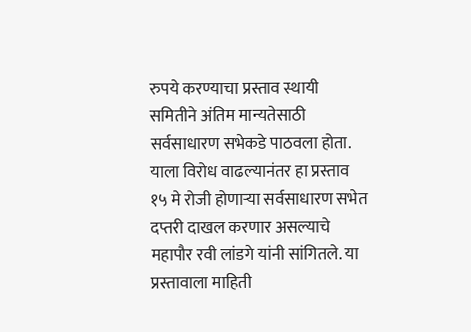रुपये करण्याचा प्रस्ताव स्थायी समितीने अंतिम मान्यतेसाठी सर्वसाधारण सभेकडे पाठवला होता. याला विरोध वाढल्यानंतर हा प्रस्ताव १५ मे रोजी होणाऱ्या सर्वसाधारण सभेत दप्तरी दाखल करणार असल्याचे महापौर रवी लांडगे यांनी सांगितले. या प्रस्तावाला माहिती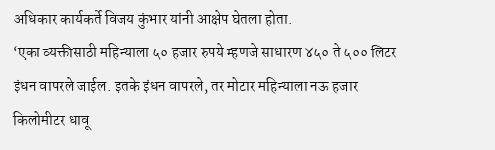अधिकार कार्यकर्ते विजय कुंभार यांनी आक्षेप घेतला होता.
‘एका व्यक्तीसाठी महिन्याला ५० हजार रुपये म्हणजे साधारण ४५० ते ५०० लिटर इंधन वापरले जाईल. इतके इंधन वापरले, तर मोटार महिन्याला नऊ हजार किलोमीटर धावू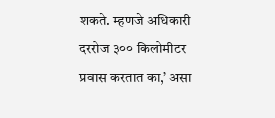शकते. म्हणजे अधिकारी दररोज ३०० किलोमीटर प्रवास करतात का,’ असा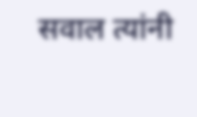सवाल त्यांनी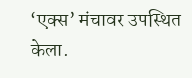‘एक्स’ मंचावर उपस्थित केला.